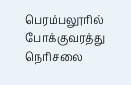பெரம்பலூரில் போக்குவரத்து நெரிசலை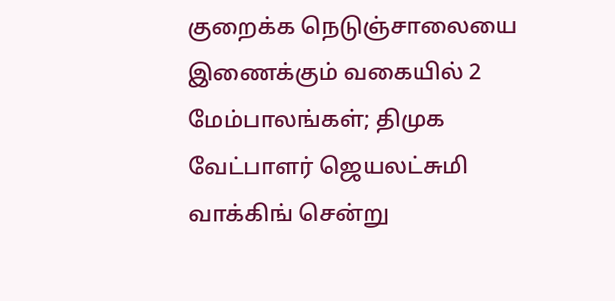குறைக்க நெடுஞ்சாலையை இணைக்கும் வகையில் 2 மேம்பாலங்கள்; திமுக வேட்பாளர் ஜெயலட்சுமி வாக்கிங் சென்று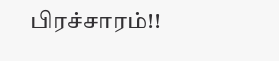பிரச்சாரம்!!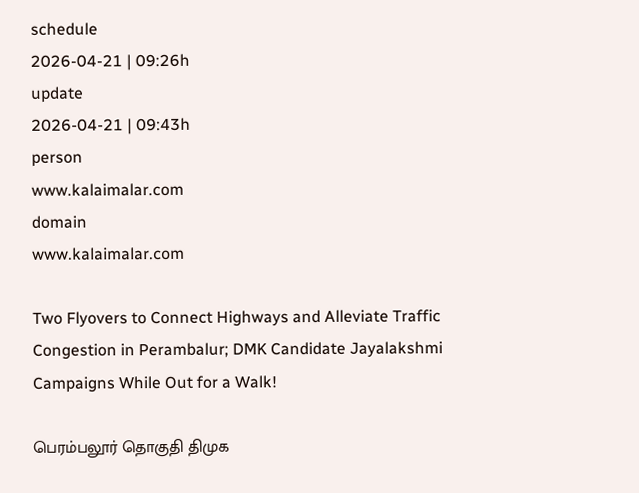schedule
2026-04-21 | 09:26h
update
2026-04-21 | 09:43h
person
www.kalaimalar.com
domain
www.kalaimalar.com

Two Flyovers to Connect Highways and Alleviate Traffic Congestion in Perambalur; DMK Candidate Jayalakshmi Campaigns While Out for a Walk!

பெரம்பலூர் தொகுதி திமுக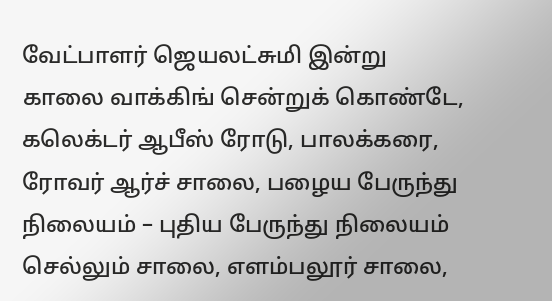வேட்பாளர் ஜெயலட்சுமி இன்று காலை வாக்கிங் சென்றுக் கொண்டே, கலெக்டர் ஆபீஸ் ரோடு, பாலக்கரை, ரோவர் ஆர்ச் சாலை, பழைய பேருந்து நிலையம் – புதிய பேருந்து நிலையம் செல்லும் சாலை, எளம்பலூர் சாலை,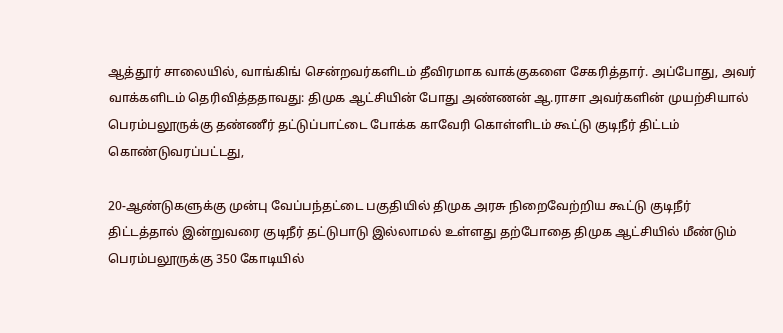ஆத்தூர் சாலையில், வாங்கிங் சென்றவர்களிடம் தீவிரமாக வாக்குகளை சேகரித்தார். அப்போது, அவர் வாக்களிடம் தெரிவித்ததாவது: திமுக ஆட்சியின் போது அண்ணன் ஆ.ராசா அவர்களின் முயற்சியால் பெரம்பலூருக்கு தண்ணீர் தட்டுப்பாட்டை போக்க காவேரி கொள்ளிடம் கூட்டு குடிநீர் திட்டம் கொண்டுவரப்பட்டது,

20-ஆண்டுகளுக்கு முன்பு வேப்பந்தட்டை பகுதியில் திமுக அரசு நிறைவேற்றிய கூட்டு குடிநீர் திட்டத்தால் இன்றுவரை குடிநீர் தட்டுபாடு இல்லாமல் உள்ளது தற்போதை திமுக ஆட்சியில் மீண்டும் பெரம்பலூருக்கு 350 கோடியில்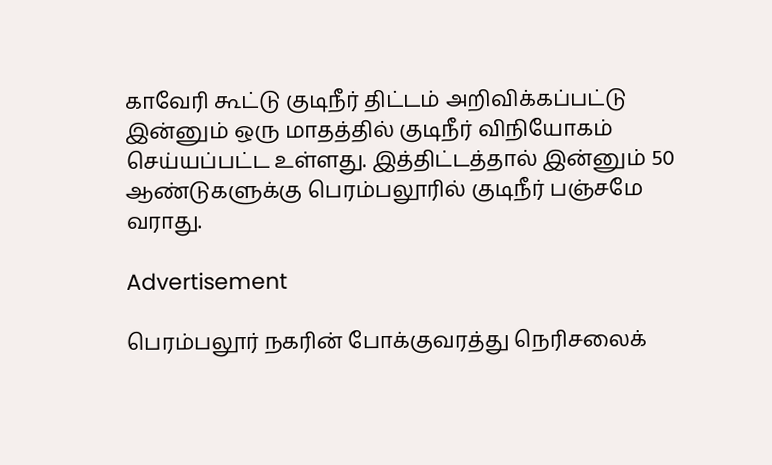காவேரி கூட்டு குடிநீர் திட்டம் அறிவிக்கப்பட்டு இன்னும் ஒரு மாதத்தில் குடிநீர் விநியோகம் செய்யப்பட்ட உள்ளது. இத்திட்டத்தால் இன்னும் 50 ஆண்டுகளுக்கு பெரம்பலூரில் குடிநீர் பஞ்சமே வராது.

Advertisement

பெரம்பலூர் நகரின் போக்குவரத்து நெரிசலைக்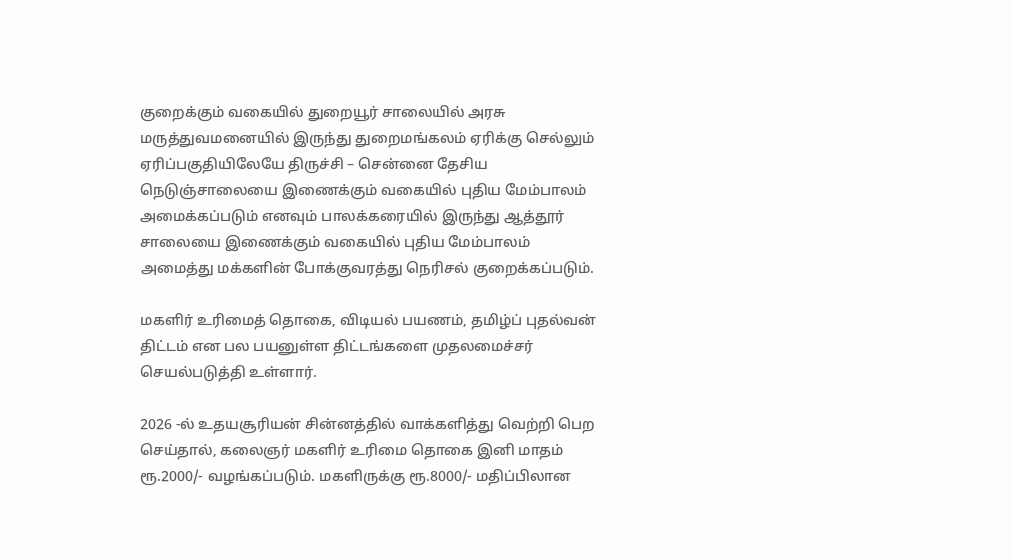குறைக்கும் வகையில் துறையூர் சாலையில் அரசு மருத்துவமனையில் இருந்து துறைமங்கலம் ஏரிக்கு செல்லும் ஏரிப்பகுதியிலேயே திருச்சி – சென்னை தேசிய நெடுஞ்சாலையை இணைக்கும் வகையில் புதிய மேம்பாலம் அமைக்கப்படும் எனவும் பாலக்கரையில் இருந்து ஆத்தூர் சாலையை இணைக்கும் வகையில் புதிய மேம்பாலம் அமைத்து மக்களின் போக்குவரத்து நெரிசல் குறைக்கப்படும்.

மகளிர் உரிமைத் தொகை, விடியல் பயணம், தமிழ்ப் புதல்வன் திட்டம் என பல பயனுள்ள திட்டங்களை முதலமைச்சர் செயல்படுத்தி உள்ளார்.

2026 -ல் உதயசூரியன் சின்னத்தில் வாக்களித்து வெற்றி பெற செய்தால், கலைஞர் மகளிர் உரிமை தொகை இனி மாதம் ரூ.2000/- வழங்கப்படும். மகளிருக்கு ரூ.8000/- மதிப்பிலான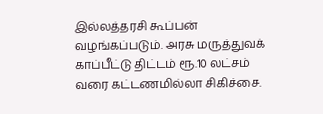இல்லத்தரசி கூப்பன் வழங்கப்படும். அரசு மருத்துவக் காப்பீட்டு திட்டம் ரூ.10 லட்சம் வரை கட்டணமில்லா சிகிச்சை.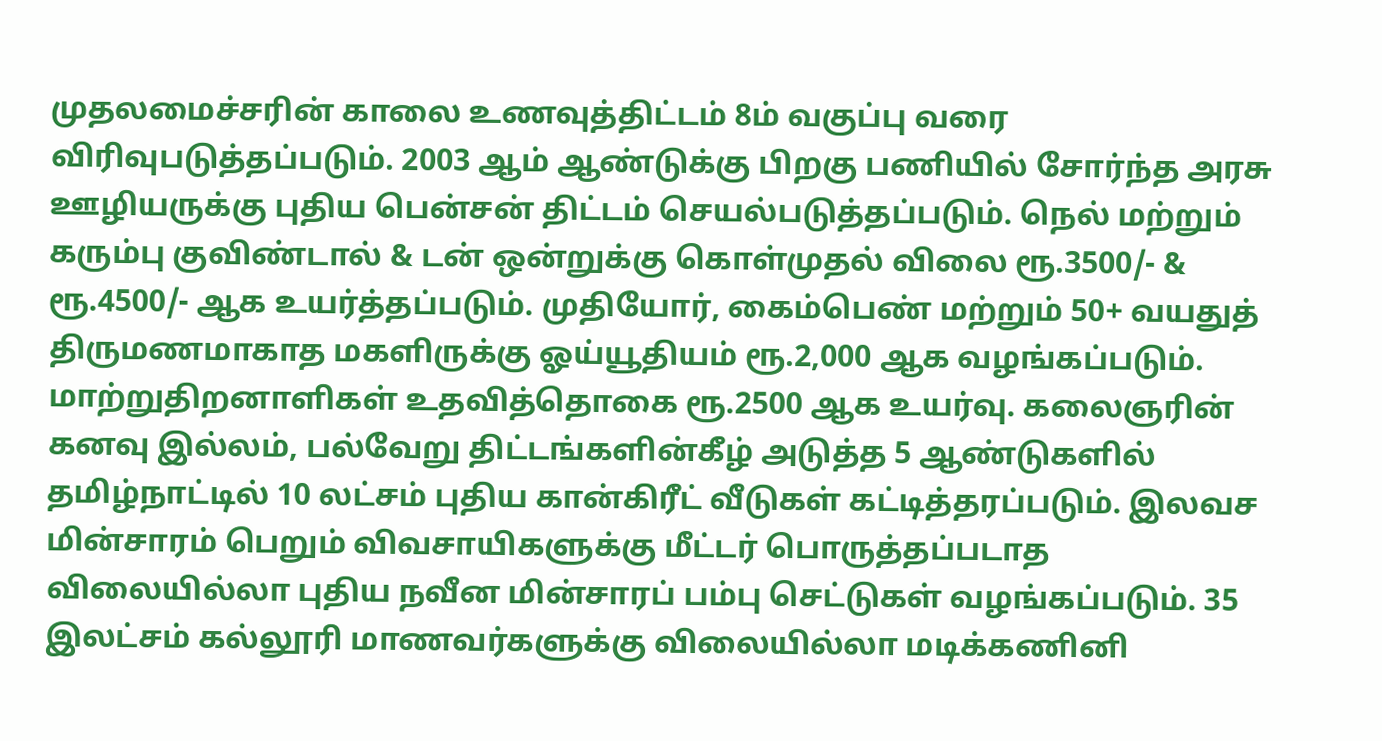முதலமைச்சரின் காலை உணவுத்திட்டம் 8ம் வகுப்பு வரை விரிவுபடுத்தப்படும். 2003 ஆம் ஆண்டுக்கு பிறகு பணியில் சோர்ந்த அரசு ஊழியருக்கு புதிய பென்சன் திட்டம் செயல்படுத்தப்படும். நெல் மற்றும் கரும்பு குவிண்டால் & டன் ஒன்றுக்கு கொள்முதல் விலை ரூ.3500/- & ரூ.4500/- ஆக உயர்த்தப்படும். முதியோர், கைம்பெண் மற்றும் 50+ வயதுத் திருமணமாகாத மகளிருக்கு ஓய்யூதியம் ரூ.2,000 ஆக வழங்கப்படும். மாற்றுதிறனாளிகள் உதவித்தொகை ரூ.2500 ஆக உயர்வு. கலைஞரின் கனவு இல்லம், பல்வேறு திட்டங்களின்கீழ் அடுத்த 5 ஆண்டுகளில் தமிழ்நாட்டில் 10 லட்சம் புதிய கான்கிரீட் வீடுகள் கட்டித்தரப்படும். இலவச மின்சாரம் பெறும் விவசாயிகளுக்கு மீட்டர் பொருத்தப்படாத விலையில்லா புதிய நவீன மின்சாரப் பம்பு செட்டுகள் வழங்கப்படும். 35 இலட்சம் கல்லூரி மாணவர்களுக்கு விலையில்லா மடிக்கணினி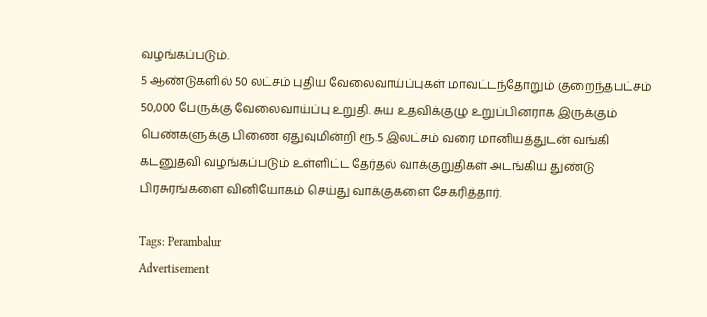வழங்கப்படும்.
5 ஆண்டுகளில் 50 லட்சம் புதிய வேலைவாய்ப்புகள் மாவட்டந்தோறும் குறைந்தபட்சம் 50,000 பேருக்கு வேலைவாய்ப்பு உறுதி. சுய உதவிக்குழு உறுப்பினராக இருக்கும் பெண்களுக்கு பிணை ஏதுவுமின்றி ரூ.5 இலட்சம் வரை மானியத்துடன் வங்கி கடனுதவி வழங்கப்படும் உள்ளிட்ட தேர்தல் வாக்குறுதிகள் அடங்கிய துண்டு பிரசுரங்களை வினியோகம் செய்து வாக்குகளை சேகரித்தார்.

Tags: Perambalur
Advertisement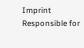Imprint
Responsible for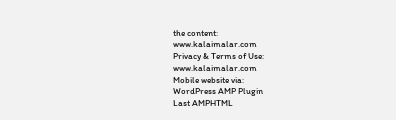the content:
www.kalaimalar.com
Privacy & Terms of Use:
www.kalaimalar.com
Mobile website via:
WordPress AMP Plugin
Last AMPHTML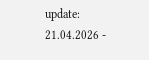update:
21.04.2026 -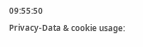09:55:50
Privacy-Data & cookie usage: